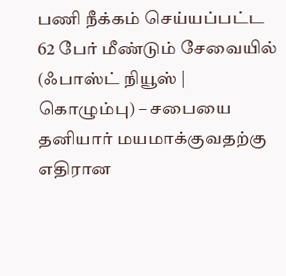பணி நீக்கம் செய்யப்பட்ட 62 பேர் மீண்டும் சேவையில்
(ஃபாஸ்ட் நியூஸ் | கொழும்பு) – சபையை தனியார் மயமாக்குவதற்கு எதிரான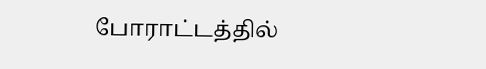போராட்டத்தில்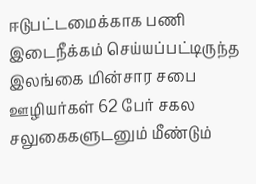ஈடுபட்டமைக்காக பணி இடைநீக்கம் செய்யப்பட்டிருந்த இலங்கை மின்சார சபை ஊழியர்கள் 62 பேர் சகல சலுகைகளுடனும் மீண்டும்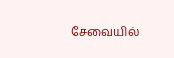சேவையில்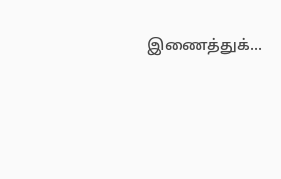இணைத்துக்...